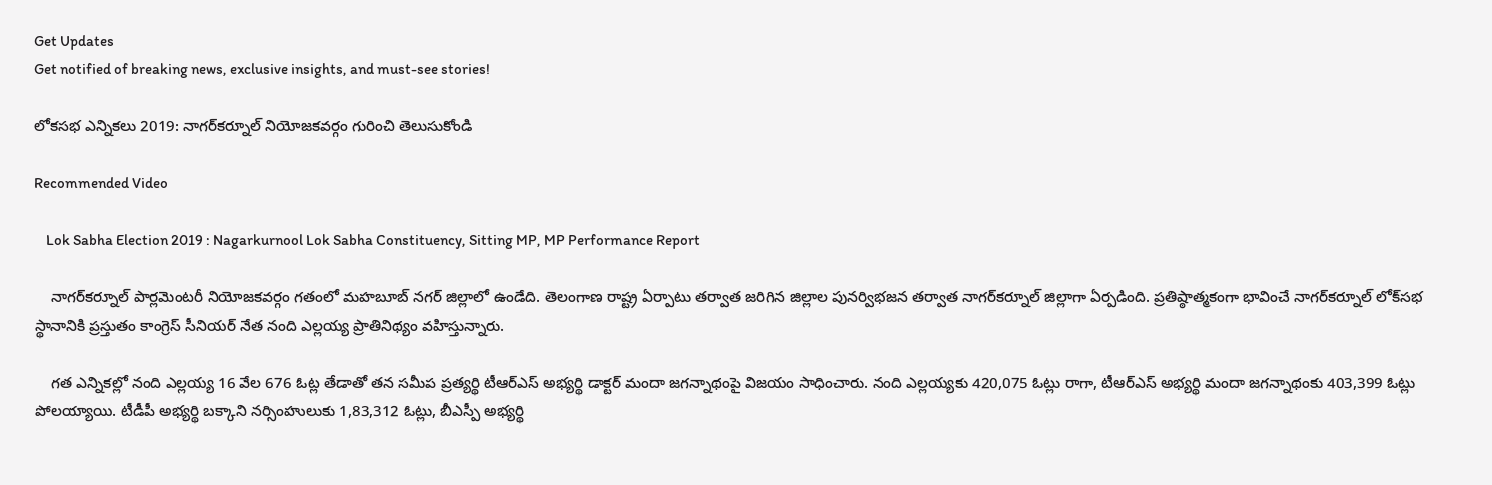Get Updates
Get notified of breaking news, exclusive insights, and must-see stories!

లోకసభ ఎన్నికలు 2019: నాగర్‌కర్నూల్ నియోజ‌క‌వ‌ర్గం గురించి తెలుసుకోండి

Recommended Video

    Lok Sabha Election 2019 : Nagarkurnool Lok Sabha Constituency, Sitting MP, MP Performance Report

    నాగర్‌కర్నూల్ పార్లమెంటరీ నియోజకవర్గం గతంలో మహబూబ్ నగర్ జిల్లాలో ఉండేది. తెలంగాణ రాష్ట్ర ఏర్పాటు తర్వాత జరిగిన జిల్లాల పునర్విభజన తర్వాత నాగర్‌కర్నూల్ జిల్లాగా ఏర్పడింది. ప్రతిష్ఠాత్మకంగా భావించే నాగర్‌కర్నూల్ లోక్‌సభ స్థానానికి ప్రస్తుతం కాంగ్రెస్ సీనియర్ నేత నంది ఎల్లయ్య ప్రాతినిథ్యం వహిస్తున్నారు.

    గత ఎన్నికల్లో నంది ఎల్లయ్య 16 వేల 676 ఓట్ల తేడాతో తన సమీప ప్రత్యర్థి టీఆర్ఎస్ అభ్యర్థి డాక్టర్ మందా జగన్నాథంపై విజయం సాధించారు. నంది ఎల్లయ్యకు 420,075 ఓట్లు రాగా, టీఆర్ఎస్ అభ్యర్థి మందా జగన్నాథంకు 403,399 ఓట్లు పోలయ్యాయి. టీడీపీ అభ్యర్థి బక్కాని నర్సింహులుకు 1,83,312 ఓట్లు, బీఎస్పీ అభ్యర్థి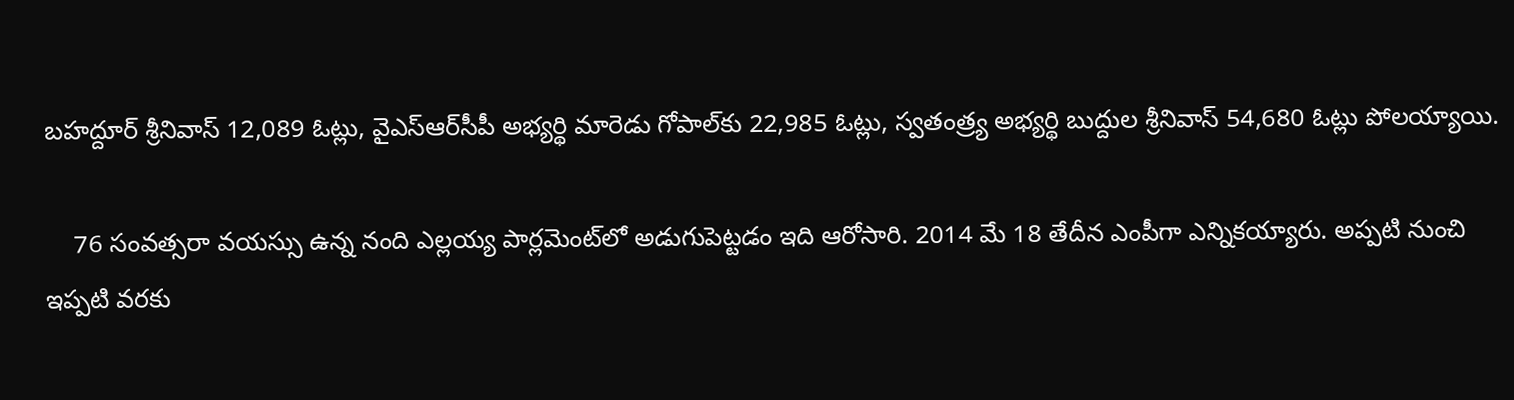బహద్దూర్ శ్రీనివాస్ 12,089 ఓట్లు, వైఎస్ఆర్‌సీపీ అభ్యర్థి మారెడు గోపాల్‌కు 22,985 ఓట్లు, స్వతంత్ర్య అభ్యర్థి బుద్దుల శ్రీనివాస్ 54,680 ఓట్లు పోలయ్యాయి.

    76 సంవత్సరా వయస్సు ఉన్న నంది ఎల్లయ్య పార్లమెంట్‌లో అడుగుపెట్టడం ఇది ఆరోసారి. 2014 మే 18 తేదీన ఎంపీగా ఎన్నికయ్యారు. అప్పటి నుంచి ఇప్పటి వరకు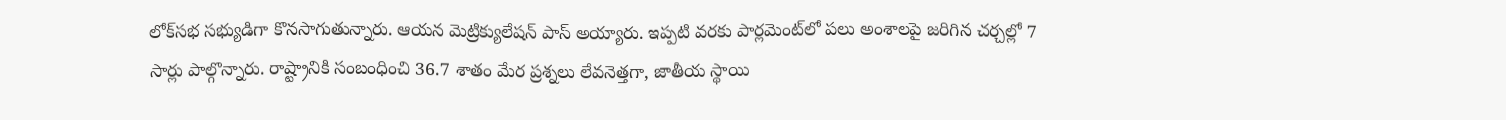లోక్‌సభ సభ్యుడిగా కొనసాగుతున్నారు. ఆయన మెట్రిక్యులేషన్ పాస్ అయ్యారు. ఇప్పటి వరకు పార్లమెంట్‌లో పలు అంశాలపై జరిగిన చర్చల్లో 7 సార్లు పాల్గొన్నారు. రాష్ట్రానికి సంబంధించి 36.7 శాతం మేర ప్రశ్నలు లేవనెత్తగా, జాతీయ స్థాయి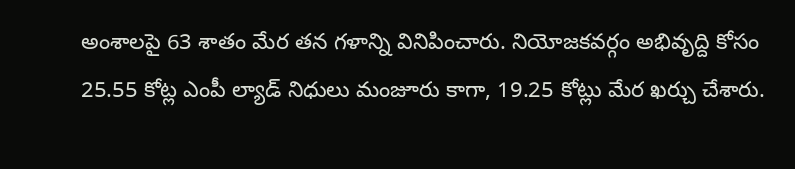అంశాలపై 63 శాతం మేర తన గళాన్ని వినిపించారు. నియోజకవర్గం అభివృద్ది కోసం 25.55 కోట్ల ఎంపీ ల్యాడ్ నిధులు మంజూరు కాగా, 19.25 కోట్లు మేర ఖర్చు చేశారు.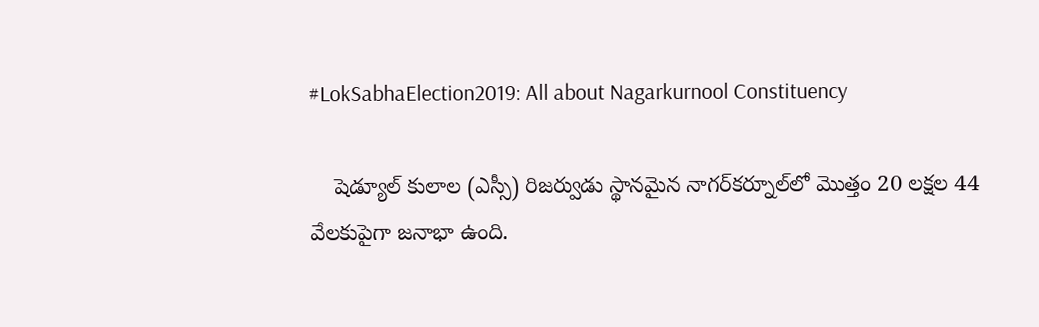#LokSabhaElection2019: All about Nagarkurnool Constituency

    షెడ్యూల్ కులాల (ఎస్సీ) రిజర్వుడు స్థానమైన నాగర్‌కర్నూల్‌లో మొత్తం 20 లక్షల 44 వేలకుపైగా జనాభా ఉంది.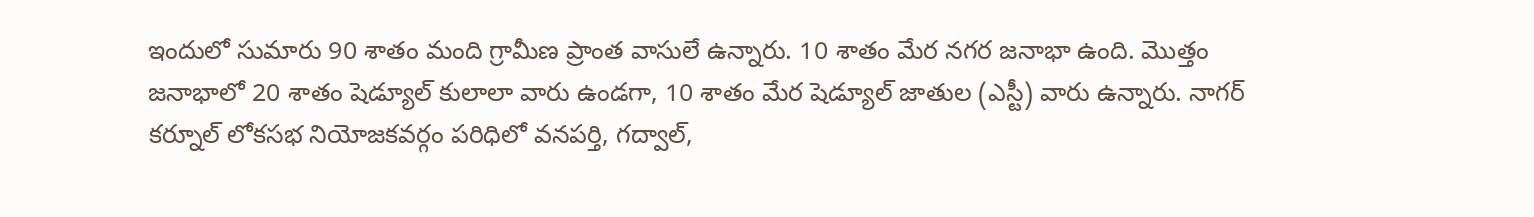ఇందులో సుమారు 90 శాతం మంది గ్రామీణ ప్రాంత వాసులే ఉన్నారు. 10 శాతం మేర నగర జనాభా ఉంది. మొత్తం జనాభాలో 20 శాతం షెడ్యూల్ కులాలా వారు ఉండగా, 10 శాతం మేర షెడ్యూల్ జాతుల (ఎస్టీ) వారు ఉన్నారు. నాగర్ కర్నూల్ లోకసభ నియోజకవర్గం పరిధిలో వనపర్తి, గద్వాల్,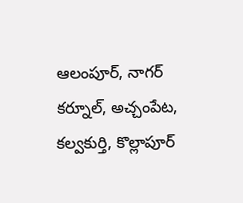ఆలంపూర్, నాగర్ కర్నూల్, అచ్చంపేట, కల్వకుర్తి, కొల్లాపూర్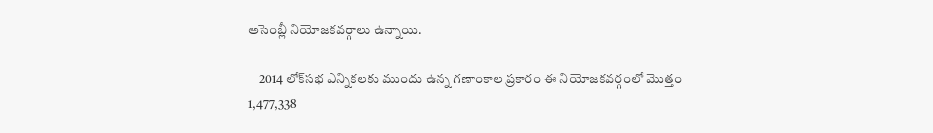అసెంబ్లీ నియోజకవర్గాలు ఉన్నాయి.

    2014 లోక్‌సభ ఎన్నికలకు ముందు ఉన్న గణాంకాల ప్రకారం ఈ నియోజకవర్గంలో మొత్తం 1,477,338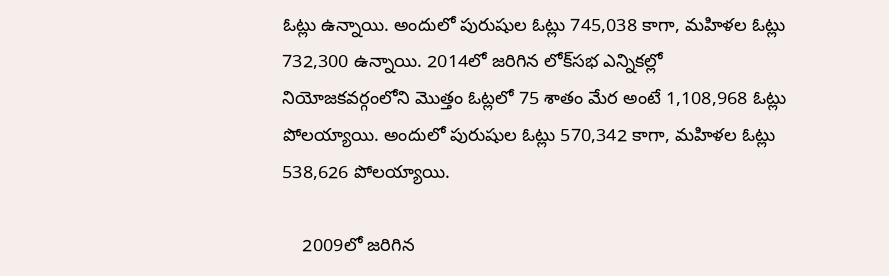ఓట్లు ఉన్నాయి. అందులో పురుషుల ఓట్లు 745,038 కాగా, మహిళల ఓట్లు 732,300 ఉన్నాయి. 2014లో జరిగిన లోక్‌సభ ఎన్నికల్లో నియోజకవర్గంలోని మొత్తం ఓట్లలో 75 శాతం మేర అంటే 1,108,968 ఓట్లు పోలయ్యాయి. అందులో పురుషుల ఓట్లు 570,342 కాగా, మహిళల ఓట్లు 538,626 పోలయ్యాయి.

    2009లో జరిగిన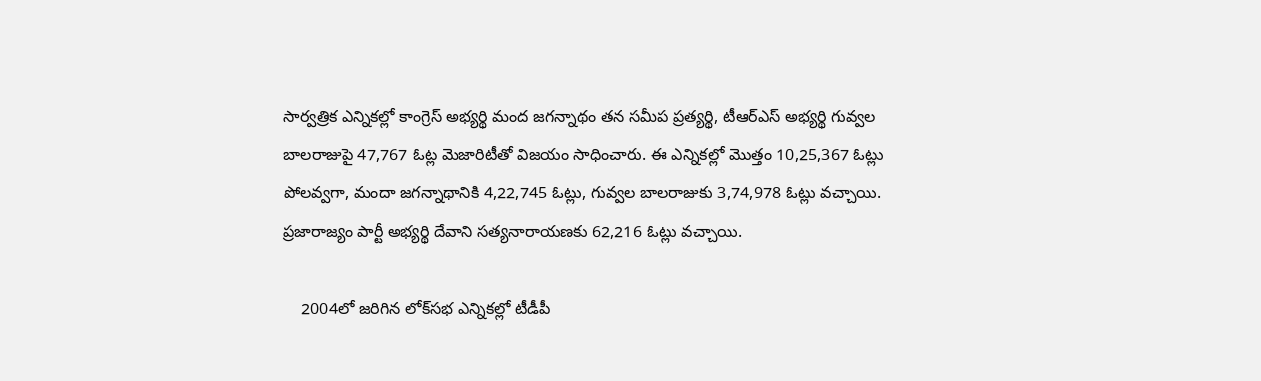సార్వత్రిక ఎన్నికల్లో కాంగ్రెస్ అభ్యర్థి మంద జగన్నాథం తన సమీప ప్రత్యర్థి, టీఆర్ఎస్ అభ్యర్థి గువ్వల బాలరాజుపై 47,767 ఓట్ల మెజారిటీతో విజయం సాధించారు. ఈ ఎన్నికల్లో మొత్తం 10,25,367 ఓట్లు పోలవ్వగా, మందా జగన్నాథానికి 4,22,745 ఓట్లు, గువ్వల బాలరాజుకు 3,74,978 ఓట్లు వచ్చాయి. ప్రజారాజ్యం పార్టీ అభ్యర్థి దేవాని సత్యనారాయణకు 62,216 ఓట్లు వచ్చాయి.

    2004లో జరిగిన లోక్‌సభ ఎన్నికల్లో టీడీపీ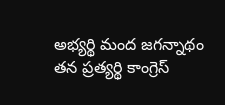అభ్యర్థి మంద జగన్నాథం తన ప్రత్యర్థి కాంగ్రెస్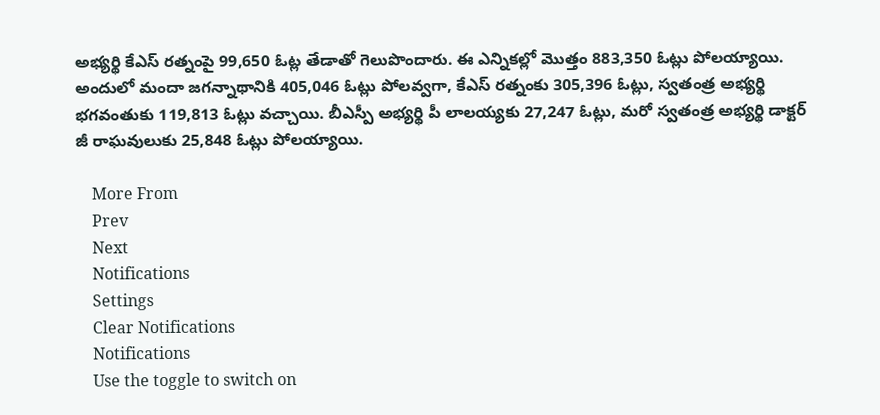అభ్యర్థి కేఎస్ రత్నంపై 99,650 ఓట్ల తేడాతో గెలుపొందారు. ఈ ఎన్నికల్లో మొత్తం 883,350 ఓట్లు పోలయ్యాయి. అందులో మందా జగన్నాథానికి 405,046 ఓట్లు పోలవ్వగా, కేఎస్ రత్నంకు 305,396 ఓట్లు, స్వతంత్ర అభ్యర్థి భగవంతుకు 119,813 ఓట్లు వచ్చాయి. బీఎస్పీ అభ్యర్థి పీ లాలయ్యకు 27,247 ఓట్లు, మరో స్వతంత్ర అభ్యర్థి డాక్టర్ జీ రాఘవులుకు 25,848 ఓట్లు పోలయ్యాయి.

    More From
    Prev
    Next
    Notifications
    Settings
    Clear Notifications
    Notifications
    Use the toggle to switch on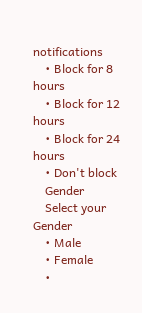notifications
    • Block for 8 hours
    • Block for 12 hours
    • Block for 24 hours
    • Don't block
    Gender
    Select your Gender
    • Male
    • Female
    •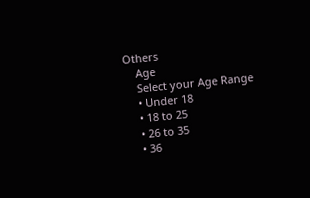Others
    Age
    Select your Age Range
    • Under 18
    • 18 to 25
    • 26 to 35
    • 36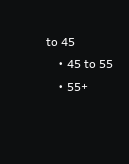to 45
    • 45 to 55
    • 55+